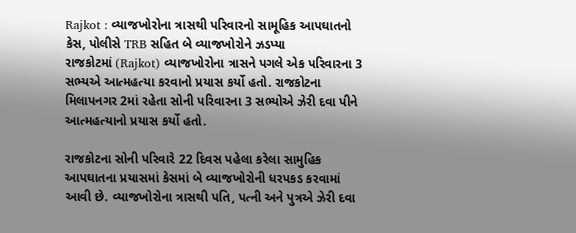Rajkot : વ્યાજખોરોના ત્રાસથી પરિવારનો સામૂહિક આપઘાતનો કેસ, પોલીસે TRB સહિત બે વ્યાજખોરોને ઝડપ્યા
રાજકોટમાં (Rajkot) વ્યાજખોરોના ત્રાસને પગલે એક પરિવારના 3 સભ્યએ આત્મહત્યા કરવાનો પ્રયાસ કર્યો હતો. રાજકોટના મિલાપનગર 2માં રહેતા સોની પરિવારના 3 સભ્યોએ ઝેરી દવા પીને આત્મહત્યાનો પ્રયાસ કર્યો હતો.

રાજકોટના સોની પરિવારે 22 દિવસ પહેલા કરેલા સામુહિક આપઘાતના પ્રયાસમાં કેસમાં બે વ્યાજખોરોની ધરપકડ કરવામાં આવી છે. વ્યાજખોરોના ત્રાસથી પતિ, પત્ની અને પુત્રએ ઝેરી દવા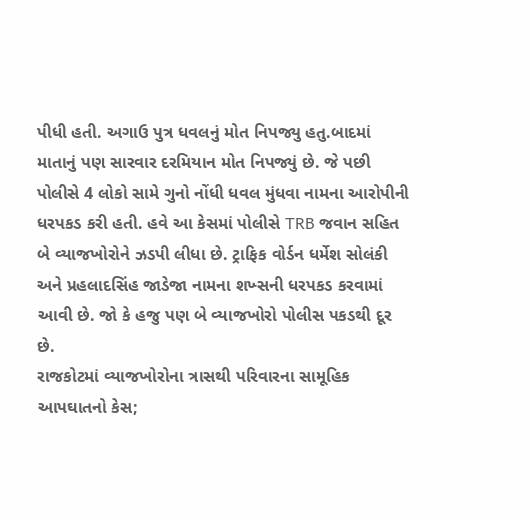પીધી હતી. અગાઉ પુત્ર ધવલનું મોત નિપજ્યુ હતુ.બાદમાં માતાનું પણ સારવાર દરમિયાન મોત નિપજ્યું છે. જે પછી પોલીસે 4 લોકો સામે ગુનો નોંધી ધવલ મુંધવા નામના આરોપીની ધરપકડ કરી હતી. હવે આ કેસમાં પોલીસે TRB જવાન સહિત બે વ્યાજખોરોને ઝડપી લીધા છે. ટ્રાફિક વોર્ડન ધર્મેશ સોલંકી અને પ્રહલાદસિંહ જાડેજા નામના શખ્સની ધરપકડ કરવામાં આવી છે. જો કે હજુ પણ બે વ્યાજખોરો પોલીસ પકડથી દૂર છે.
રાજકોટમાં વ્યાજખોરોના ત્રાસથી પરિવારના સામૂહિક આપઘાતનો કેસ;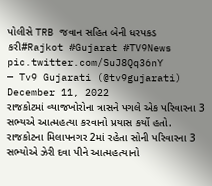પોલીસે TRB જવાન સહિત બેની ધરપકડ કરી#Rajkot #Gujarat #TV9News pic.twitter.com/SuJ8Qq36nY
— Tv9 Gujarati (@tv9gujarati) December 11, 2022
રાજકોટમાં વ્યાજખોરોના ત્રાસને પગલે એક પરિવારના 3 સભ્યએ આત્મહત્યા કરવાનો પ્રયાસ કર્યો હતો. રાજકોટના મિલાપનગર 2માં રહેતા સોની પરિવારના 3 સભ્યોએ ઝેરી દવા પીને આત્મહત્યાનો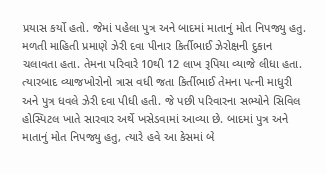પ્રયાસ કર્યો હતો. જેમાં પહેલા પુત્ર અને બાદમાં માતાનું મોત નિપજ્યુ હતુ. મળતી માહિતી પ્રમાણે ઝેરી દવા પીનાર કિર્તીભાઈ ઝેરોક્ષની દુકાન ચલાવતા હતા. તેમના પરિવારે 10થી 12 લાખ રૂપિયા વ્યાજે લીધા હતા. ત્યારબાદ વ્યાજખોરોનો ત્રાસ વધી જતા કિર્તીભાઈ તેમના પત્ની માધુરી અને પુત્ર ધવલે ઝેરી દવા પીધી હતી. જે પછી પરિવારના સભ્યોને સિવિલ હોસ્પિટલ ખાતે સારવાર અર્થે ખસેડવામાં આવ્યા છે. બાદમાં પુત્ર અને માતાનું મોત નિપજ્યુ હતુ, ત્યારે હવે આ કેસમાં બે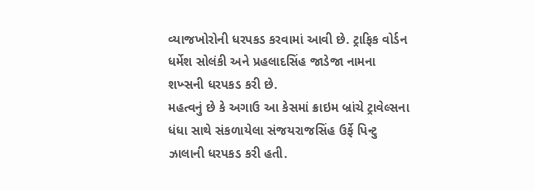વ્યાજખોરોની ધરપકડ કરવામાં આવી છે. ટ્રાફિક વોર્ડન ધર્મેશ સોલંકી અને પ્રહલાદસિંહ જાડેજા નામના શખ્સની ધરપકડ કરી છે.
મહત્વનું છે કે અગાઉ આ કેસમાં ક્રાઇમ બ્રાંચે ટ્રાવેલ્સના ધંધા સાથે સંકળાયેલા સંજયરાજસિંહ ઉર્ફે પિન્ટુ ઝાલાની ધરપકડ કરી હતી.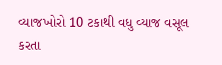વ્યાજખોરો 10 ટકાથી વધુ વ્યાજ વસૂલ કરતા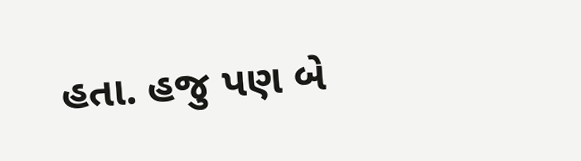હતા. હજુ પણ બે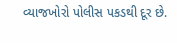વ્યાજખોરો પોલીસ પકડથી દૂર છે.